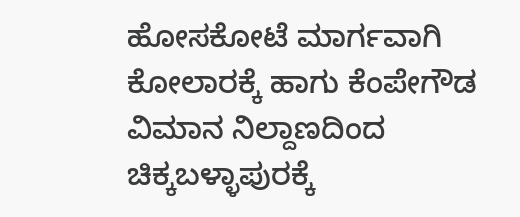ಹೋಸಕೋಟೆ ಮಾರ್ಗವಾಗಿ ಕೋಲಾರಕ್ಕೆ ಹಾಗು ಕೆಂಪೇಗೌಡ ವಿಮಾನ ನಿಲ್ದಾಣದಿಂದ ಚಿಕ್ಕಬಳ್ಳಾಪುರಕ್ಕೆ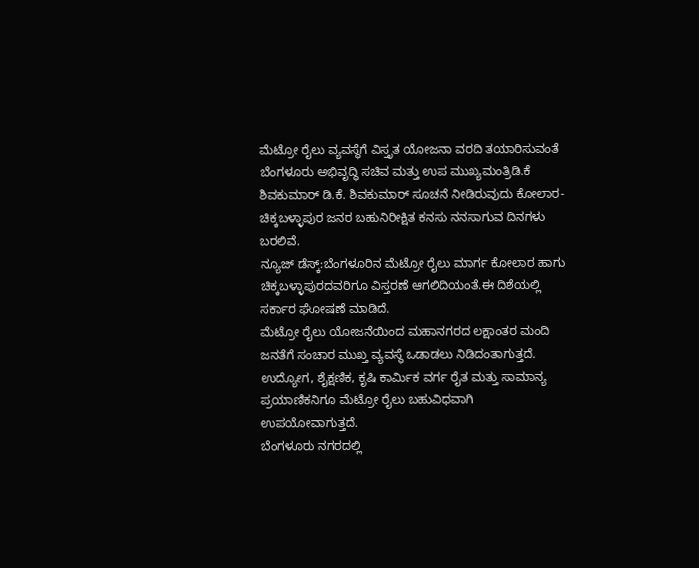ಮೆಟ್ರೋ ರೈಲು ವ್ಯವಸ್ಥೆಗೆ ವಿಸ್ತೃತ ಯೋಜನಾ ವರದಿ ತಯಾರಿಸುವಂತೆ ಬೆಂಗಳೂರು ಅಭಿವೃದ್ಧಿ ಸಚಿವ ಮತ್ತು ಉಪ ಮುಖ್ಯಮಂತ್ರಿಡಿ.ಕೆ ಶಿವಕುಮಾರ್ ಡಿ.ಕೆ. ಶಿವಕುಮಾರ್ ಸೂಚನೆ ನೀಡಿರುವುದು ಕೋಲಾರ-ಚಿಕ್ಕಬಳ್ಳಾಪುರ ಜನರ ಬಹುನಿರೀಕ್ಷಿತ ಕನಸು ನನಸಾಗುವ ದಿನಗಳು ಬರಲಿವೆ.
ನ್ಯೂಜ್ ಡೆಸ್ಕ್:ಬೆಂಗಳೂರಿನ ಮೆಟ್ರೋ ರೈಲು ಮಾರ್ಗ ಕೋಲಾರ ಹಾಗು ಚಿಕ್ಕಬಳ್ಳಾಪುರದವರಿಗೂ ವಿಸ್ತರಣೆ ಆಗಲಿದಿಯಂತೆ.ಈ ದಿಶೆಯಲ್ಲಿ ಸರ್ಕಾರ ಘೋಷಣೆ ಮಾಡಿದೆ.
ಮೆಟ್ರೋ ರೈಲು ಯೋಜನೆಯಿಂದ ಮಹಾನಗರದ ಲಕ್ಷಾಂತರ ಮಂದಿ ಜನತೆಗೆ ಸಂಚಾರ ಮುಖ್ತ ವ್ಯವಸ್ಥೆ ಒಡಾಡಲು ನಿಡಿದಂತಾಗುತ್ತದೆ. ಉದ್ಯೋಗ, ಶೈಕ್ಷಣಿಕ, ಕೃಷಿ ಕಾರ್ಮಿಕ ವರ್ಗ ರೈತ ಮತ್ತು ಸಾಮಾನ್ಯ ಪ್ರಯಾಣಿಕನಿಗೂ ಮೆಟ್ರೋ ರೈಲು ಬಹುವಿಧವಾಗಿ ಉಪಯೋವಾಗುತ್ತದೆ.
ಬೆಂಗಳೂರು ನಗರದಲ್ಲಿ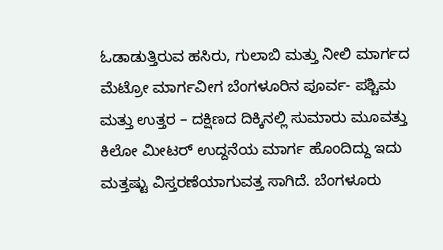ಓಡಾಡುತ್ತಿರುವ ಹಸಿರು, ಗುಲಾಬಿ ಮತ್ತು ನೀಲಿ ಮಾರ್ಗದ ಮೆಟ್ರೋ ಮಾರ್ಗವೀಗ ಬೆಂಗಳೂರಿನ ಪೂರ್ವ- ಪಶ್ಚಿಮ ಮತ್ತು ಉತ್ತರ – ದಕ್ಷಿಣದ ದಿಕ್ಕಿನಲ್ಲಿ ಸುಮಾರು ಮೂವತ್ತು ಕಿಲೋ ಮೀಟರ್ ಉದ್ದನೆಯ ಮಾರ್ಗ ಹೊಂದಿದ್ದು ಇದು ಮತ್ತಷ್ಟು ವಿಸ್ತರಣೆಯಾಗುವತ್ತ ಸಾಗಿದೆ. ಬೆಂಗಳೂರು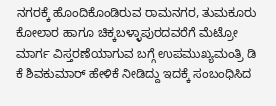ನಗರಕ್ಕೆ ಹೊಂದಿಕೊಂಡಿರುವ ರಾಮನಗರ, ತುಮಕೂರು ಕೋಲಾರ ಹಾಗೂ ಚಿಕ್ಕಬಳ್ಳಾಪುರದವರೆಗೆ ಮೆಟ್ರೋ ಮಾರ್ಗ ವಿಸ್ತರಣೆಯಾಗುವ ಬಗ್ಗೆ ಉಪಮುಖ್ಯಮಂತ್ರಿ ಡಿ ಕೆ ಶಿವಕುಮಾರ್ ಹೇಳಿಕೆ ನೀಡಿದ್ದು ಇದಕ್ಕೆ ಸಂಬಂಧಿಸಿದ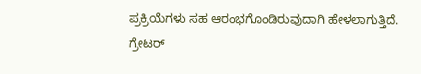ಪ್ರಕ್ರಿಯೆಗಳು ಸಹ ಆರಂಭಗೊಂಡಿರುವುದಾಗಿ ಹೇಳಲಾಗುತ್ತಿದೆ.
ಗ್ರೇಟರ್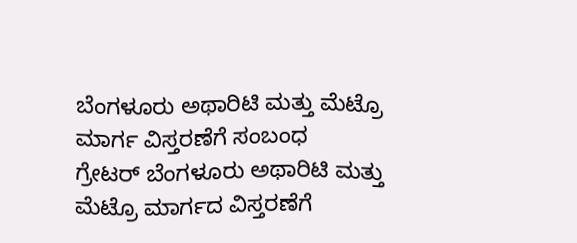ಬೆಂಗಳೂರು ಅಥಾರಿಟಿ ಮತ್ತು ಮೆಟ್ರೊ ಮಾರ್ಗ ವಿಸ್ತರಣೆಗೆ ಸಂಬಂಧ
ಗ್ರೇಟರ್ ಬೆಂಗಳೂರು ಅಥಾರಿಟಿ ಮತ್ತು ಮೆಟ್ರೊ ಮಾರ್ಗದ ವಿಸ್ತರಣೆಗೆ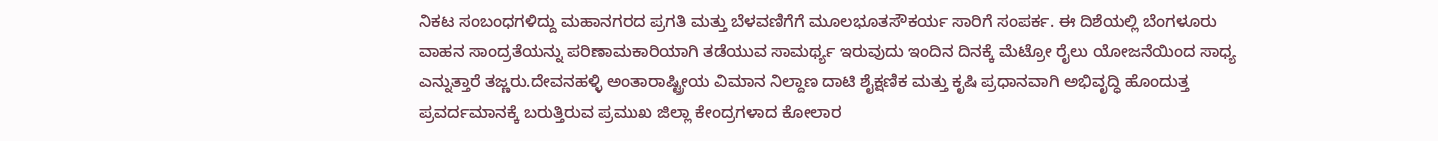ನಿಕಟ ಸಂಬಂಧಗಳಿದ್ದು ಮಹಾನಗರದ ಪ್ರಗತಿ ಮತ್ತು ಬೆಳವಣಿಗೆಗೆ ಮೂಲಭೂತಸೌಕರ್ಯ ಸಾರಿಗೆ ಸಂಪರ್ಕ. ಈ ದಿಶೆಯಲ್ಲಿ ಬೆಂಗಳೂರು ವಾಹನ ಸಾಂದ್ರತೆಯನ್ನು ಪರಿಣಾಮಕಾರಿಯಾಗಿ ತಡೆಯುವ ಸಾಮರ್ಥ್ಯ ಇರುವುದು ಇಂದಿನ ದಿನಕ್ಕೆ ಮೆಟ್ರೋ ರೈಲು ಯೋಜನೆಯಿಂದ ಸಾಧ್ಯ ಎನ್ನುತ್ತಾರೆ ತಜ್ಣರು.ದೇವನಹಳ್ಳಿ ಅಂತಾರಾಷ್ಟ್ರೀಯ ವಿಮಾನ ನಿಲ್ದಾಣ ದಾಟಿ ಶೈಕ್ಷಣಿಕ ಮತ್ತು ಕೃಷಿ ಪ್ರಧಾನವಾಗಿ ಅಭಿವೃದ್ಧಿ ಹೊಂದುತ್ತ ಪ್ರವರ್ದಮಾನಕ್ಕೆ ಬರುತ್ತಿರುವ ಪ್ರಮುಖ ಜಿಲ್ಲಾ ಕೇಂದ್ರಗಳಾದ ಕೋಲಾರ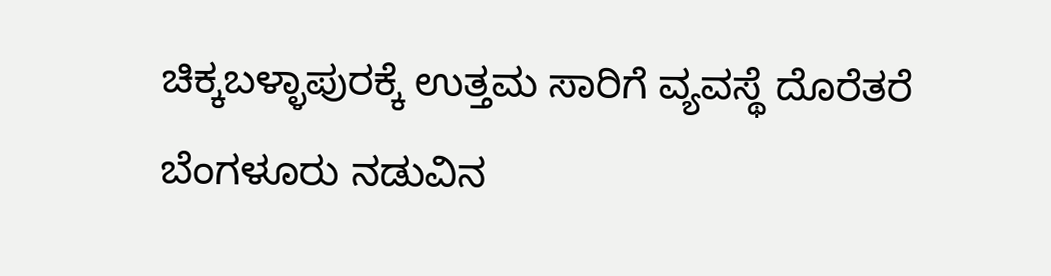ಚಿಕ್ಕಬಳ್ಳಾಪುರಕ್ಕೆ ಉತ್ತಮ ಸಾರಿಗೆ ವ್ಯವಸ್ಥೆ ದೊರೆತರೆ ಬೆಂಗಳೂರು ನಡುವಿನ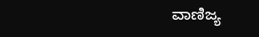ವಾಣಿಜ್ಯ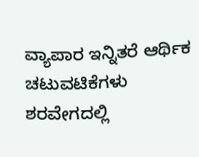ವ್ಯಾಪಾರ ಇನ್ನಿತರೆ ಆರ್ಥಿಕ ಚಟುವಟಿಕೆಗಳು ಶರವೇಗದಲ್ಲಿ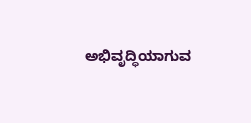ಅಭಿವೃದ್ಧಿಯಾಗುವ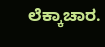ಲೆಕ್ಕಾಚಾರ.